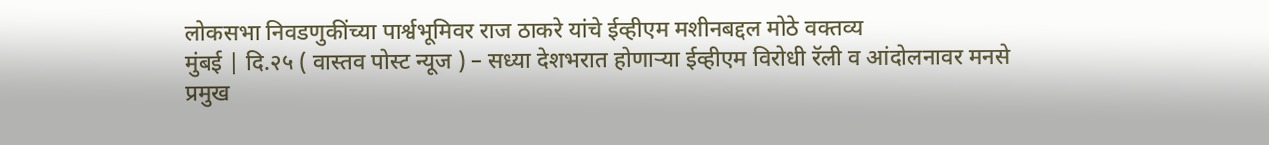लोकसभा निवडणुकींच्या पार्श्वभूमिवर राज ठाकरे यांचे ईव्हीएम मशीनबद्दल मोठे वक्तव्य
मुंबई | दि.२५ ( वास्तव पोस्ट न्यूज ) – सध्या देशभरात होणाऱ्या ईव्हीएम विरोधी रॅली व आंदोलनावर मनसे प्रमुख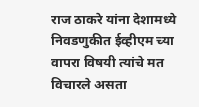राज ठाकरे यांना देशामध्ये निवडणुकीत ईव्हीएम च्या वापरा विषयी त्यांचे मत विचारले असता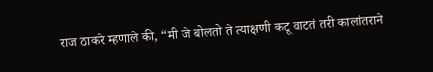राज ठाकरे म्हणाले की, “मी जे बोलतो ते त्याक्षणी कटू वाटतं तरी कालांतराने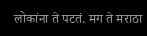लोकांना ते पटतं. मग ते मराठा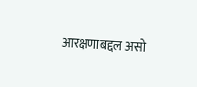आरक्षणाबद्दल असो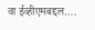वा ईव्हीएमबद्दल….